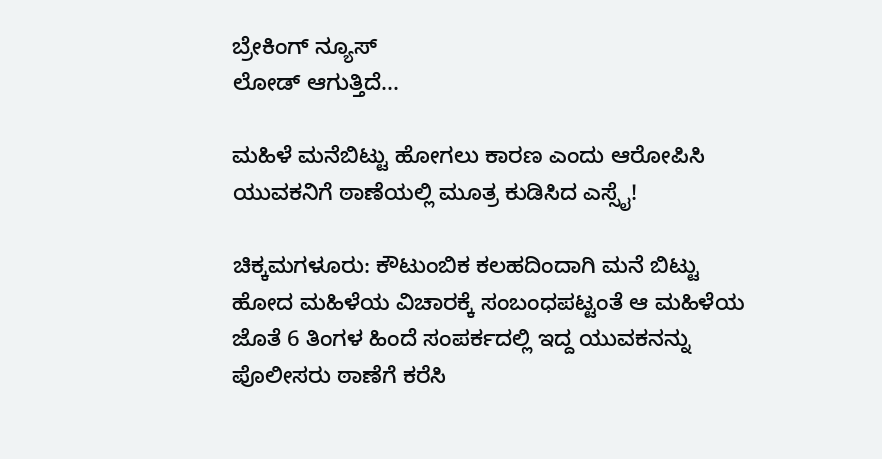ಬ್ರೇಕಿಂಗ್ ನ್ಯೂಸ್
ಲೋಡ್ ಆಗುತ್ತಿದೆ...

ಮಹಿಳೆ ಮನೆಬಿಟ್ಟು ಹೋಗಲು ಕಾರಣ ಎಂದು ಆರೋಪಿಸಿ ಯುವಕನಿಗೆ ಠಾಣೆಯಲ್ಲಿ ಮೂತ್ರ ಕುಡಿಸಿದ ಎಸ್ಸೈ!

ಚಿಕ್ಕಮಗಳೂರು: ಕೌಟುಂಬಿಕ ಕಲಹದಿಂದಾಗಿ ಮನೆ ಬಿಟ್ಟು ಹೋದ ಮಹಿಳೆಯ ವಿಚಾರಕ್ಕೆ‌ ಸಂಬಂಧಪಟ್ಟಂತೆ ಆ ಮಹಿಳೆಯ ಜೊತೆ 6 ತಿಂಗಳ ಹಿಂದೆ ಸಂಪರ್ಕದಲ್ಲಿ ಇದ್ದ ಯುವಕನನ್ನು ಪೊಲೀಸರು ಠಾಣೆಗೆ ಕರೆಸಿ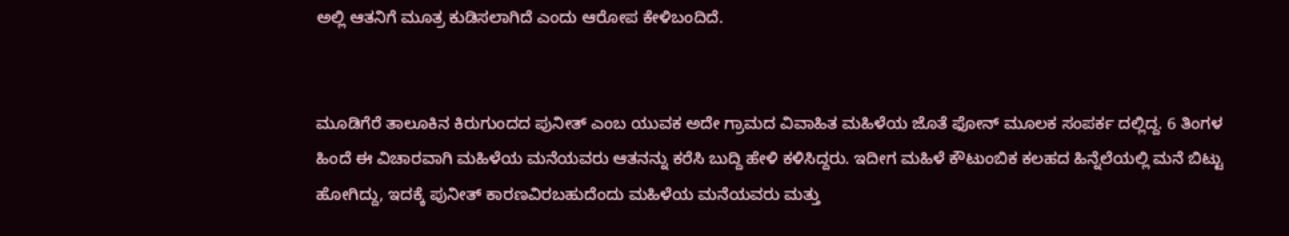ಅಲ್ಲಿ ಆತನಿಗೆ ಮೂತ್ರ ಕುಡಿಸಲಾಗಿದೆ ಎಂದು ಆರೋಪ ಕೇಳಿಬಂದಿದೆ.


ಮೂಡಿಗೆರೆ ತಾಲೂಕಿನ ಕಿರುಗುಂದದ ಪುನೀತ್ ಎಂಬ ಯುವಕ ಅದೇ ಗ್ರಾಮದ ವಿವಾಹಿತ ಮಹಿಳೆಯ ಜೊತೆ ಫೋನ್ ಮೂಲಕ ಸಂಪರ್ಕ ದಲ್ಲಿದ್ದ. 6 ತಿಂಗಳ ಹಿಂದೆ ಈ ವಿಚಾರವಾಗಿ ಮಹಿಳೆಯ ಮನೆಯವರು ಆತನನ್ನು ಕರೆಸಿ ಬುದ್ದಿ ಹೇಳಿ ಕಳಿಸಿದ್ದರು. ಇದೀಗ ಮಹಿಳೆ ಕೌಟುಂಬಿಕ ಕಲಹದ ಹಿನ್ನೆಲೆಯಲ್ಲಿ ಮನೆ ಬಿಟ್ಟು ಹೋಗಿದ್ದು, ಇದಕ್ಕೆ ಪುನೀತ್ ಕಾರಣವಿರಬಹುದೆಂದು ಮಹಿಳೆಯ ಮನೆಯವರು ಮತ್ತು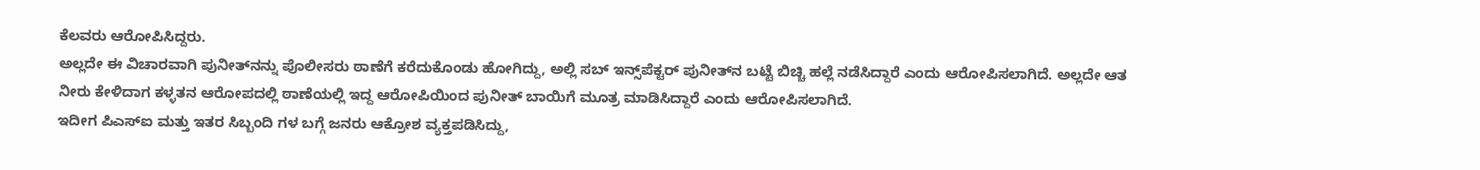ಕೆಲವರು ಆರೋಪಿಸಿದ್ದರು.
ಅಲ್ಲದೇ ಈ ವಿಚಾರವಾಗಿ ಪುನೀತ್‌ನನ್ನು ಪೊಲೀಸರು ಠಾಣೆಗೆ ಕರೆದುಕೊಂಡು ಹೋಗಿದ್ದು, ಅಲ್ಲಿ ಸಬ್‌ ಇನ್ಸ್‌ಪೆಕ್ಟರ್ ಪುನೀತ್‌‌ನ ಬಟ್ಟೆ ಬಿಚ್ಚಿ ಹಲ್ಲೆ ನಡೆಸಿದ್ದಾರೆ ಎಂದು ಆರೋಪಿಸಲಾಗಿದೆ. ಅಲ್ಲದೇ ಆತ ನೀರು ಕೇಳಿದಾಗ ಕಳ್ಳತನ ಆರೋಪದಲ್ಲಿ ಠಾಣೆಯಲ್ಲಿ ಇದ್ದ ಆರೋಪಿಯಿಂದ ಪುನೀತ್ ಬಾಯಿಗೆ ಮೂತ್ರ ಮಾಡಿಸಿದ್ದಾರೆ ಎಂದು ಆರೋಪಿಸಲಾಗಿದೆ.
ಇದೀಗ ಪಿಎಸ್ಐ ಮತ್ತು ಇತರ ಸಿಬ್ಬಂದಿ ಗಳ ಬಗ್ಗೆ ಜನರು ಆಕ್ರೋಶ ವ್ಯಕ್ತಪಡಿಸಿದ್ದು,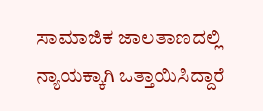ಸಾಮಾಜಿಕ ಜಾಲತಾಣದಲ್ಲಿ ನ್ಯಾಯಕ್ಕಾಗಿ ಒತ್ತಾಯಿಸಿದ್ದಾರೆ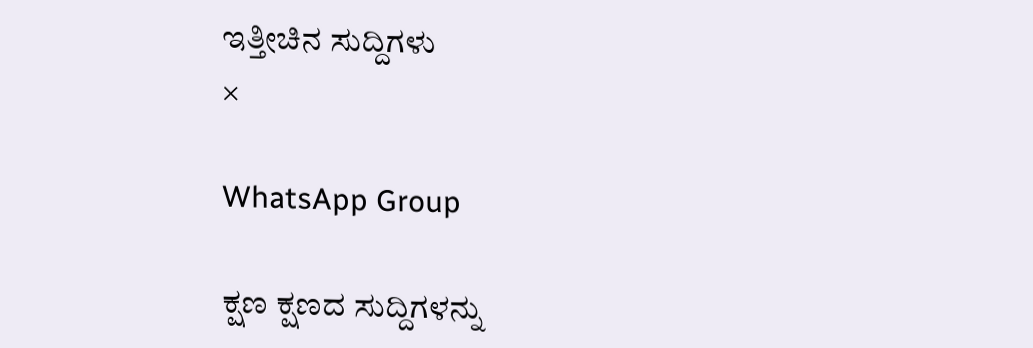ಇತ್ತೀಚಿನ ಸುದ್ದಿಗಳು
×

WhatsApp Group

ಕ್ಷಣ ಕ್ಷಣದ ಸುದ್ದಿಗಳನ್ನು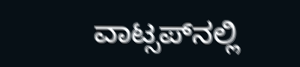ವಾಟ್ಸಪ್‌ನಲ್ಲಿ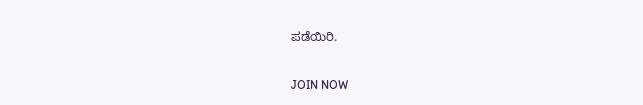ಪಡೆಯಿರಿ.

JOIN NOW